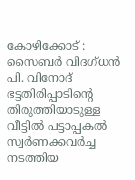കോഴിക്കോട് : സൈബർ വിദഗ്ധൻ പി. വിനോദ് ഭട്ടതിരിപ്പാടിന്റെ തിരുത്തിയാടുള്ള വീട്ടിൽ പട്ടാപ്പകൽ സ്വർണക്കവർച്ച നടത്തിയ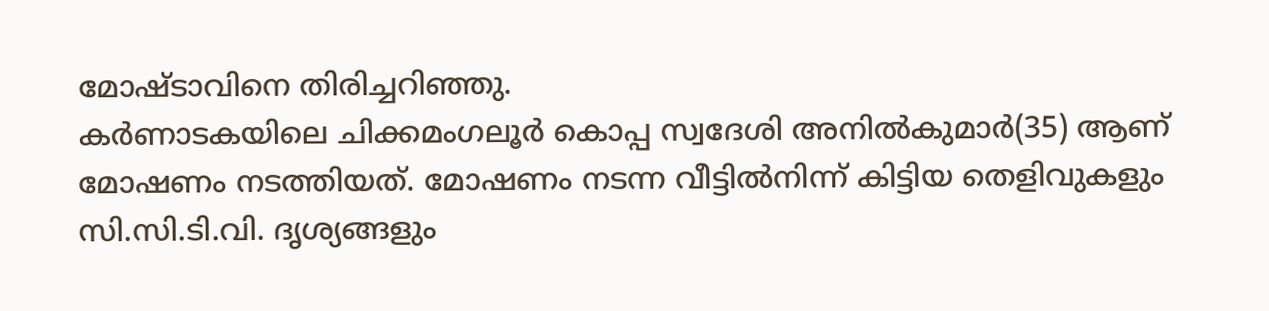മോഷ്ടാവിനെ തിരിച്ചറിഞ്ഞു.
കർണാടകയിലെ ചിക്കമംഗലൂർ കൊപ്പ സ്വദേശി അനിൽകുമാർ(35) ആണ് മോഷണം നടത്തിയത്. മോഷണം നടന്ന വീട്ടിൽനിന്ന് കിട്ടിയ തെളിവുകളും സി.സി.ടി.വി. ദൃശ്യങ്ങളും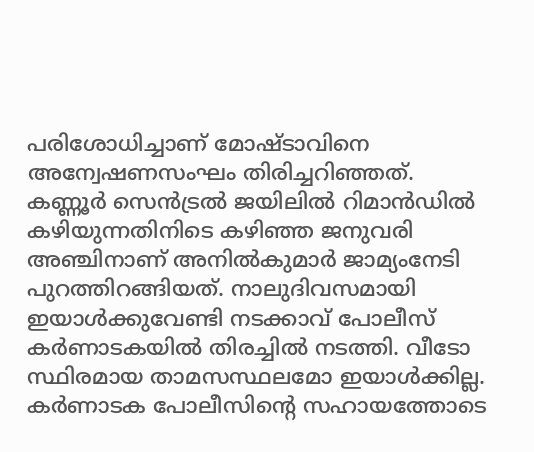പരിശോധിച്ചാണ് മോഷ്ടാവിനെ അന്വേഷണസംഘം തിരിച്ചറിഞ്ഞത്.
കണ്ണൂർ സെൻട്രൽ ജയിലിൽ റിമാൻഡിൽ കഴിയുന്നതിനിടെ കഴിഞ്ഞ ജനുവരി അഞ്ചിനാണ് അനിൽകുമാർ ജാമ്യംനേടി പുറത്തിറങ്ങിയത്. നാലുദിവസമായി ഇയാൾക്കുവേണ്ടി നടക്കാവ് പോലീസ് കർണാടകയിൽ തിരച്ചിൽ നടത്തി. വീടോ സ്ഥിരമായ താമസസ്ഥലമോ ഇയാൾക്കില്ല. കർണാടക പോലീസിന്റെ സഹായത്തോടെ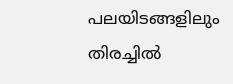പലയിടങ്ങളിലും തിരച്ചിൽ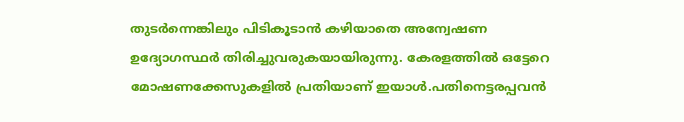തുടർന്നെങ്കിലും പിടികൂടാൻ കഴിയാതെ അന്വേഷണ ഉദ്യോഗസ്ഥർ തിരിച്ചുവരുകയായിരുന്നു. കേരളത്തിൽ ഒട്ടേറെ മോഷണക്കേസുകളിൽ പ്രതിയാണ് ഇയാൾ.പതിനെട്ടരപ്പവൻ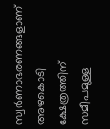സ്വർണാഭരണങ്ങളാണ് അഴകൊടി ക്ഷേത്രത്തിന് സമീപമുള്ള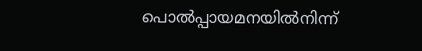പൊൽപ്പായമനയിൽനിന്ന്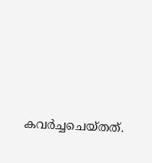കവർച്ചചെയ്തത്.